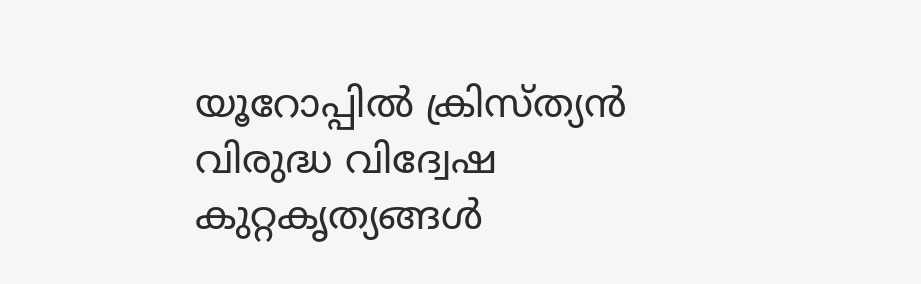യൂറോപ്പില്‍ ക്രിസ്ത്യന്‍ വിരുദ്ധ വിദ്വേഷ കുറ്റകൃത്യങ്ങള്‍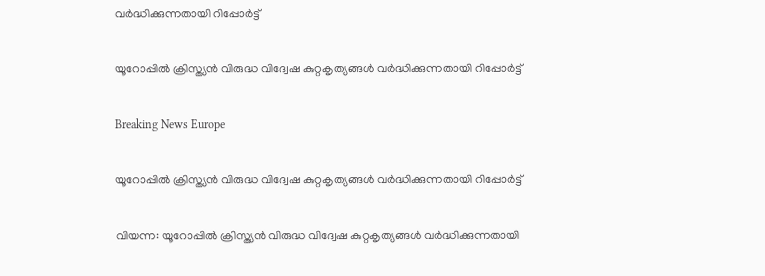വര്‍ദ്ധിക്കുന്നതായി റിപ്പോര്‍ട്ട്

യൂറോപ്പില്‍ ക്രിസ്ത്യന്‍ വിരുദ്ധ വിദ്വേഷ കുറ്റകൃത്യങ്ങള്‍ വര്‍ദ്ധിക്കുന്നതായി റിപ്പോര്‍ട്ട്

Breaking News Europe

യൂറോപ്പില്‍ ക്രിസ്ത്യന്‍ വിരുദ്ധ വിദ്വേഷ കുറ്റകൃത്യങ്ങള്‍ വര്‍ദ്ധിക്കുന്നതായി റിപ്പോര്‍ട്ട്

വിയന്ന: യൂറോപ്പില്‍ ക്രിസ്ത്യന്‍ വിരുദ്ധ വിദ്വേഷ കുറ്റകൃത്യങ്ങള്‍ വര്‍ദ്ധിക്കുന്നതായി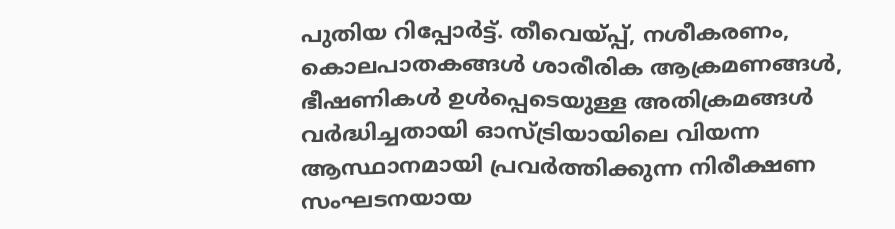പുതിയ റിപ്പോര്‍ട്ട്. തീവെയ്പ്പ്, നശീകരണം, കൊലപാതകങ്ങള്‍ ശാരീരിക ആക്രമണങ്ങള്‍, ഭീഷണികള്‍ ഉള്‍പ്പെടെയുള്ള അതിക്രമങ്ങള്‍ വര്‍ദ്ധിച്ചതായി ഓസ്ട്രിയായിലെ വിയന്ന ആസ്ഥാനമായി പ്രവര്‍ത്തിക്കുന്ന നിരീക്ഷണ സംഘടനയായ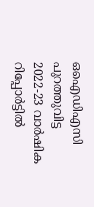ഒഐഡിഎസി പുറത്തുവിട്ട 2022-23 വാര്‍ഷിക റിപ്പോര്‍ട്ടില്‍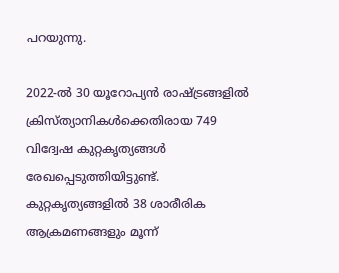പറയുന്നു.

2022-ല്‍ 30 യൂറോപ്യന്‍ രാഷ്ട്രങ്ങളില്‍ ക്രിസ്ത്യാനികള്‍ക്കെതിരായ 749 വിദ്വേഷ കുറ്റകൃത്യങ്ങള്‍ രേഖപ്പെടുത്തിയിട്ടുണ്ട്. കുറ്റകൃത്യങ്ങളില്‍ 38 ശാരീരിക ആക്രമണങ്ങളും മൂന്ന്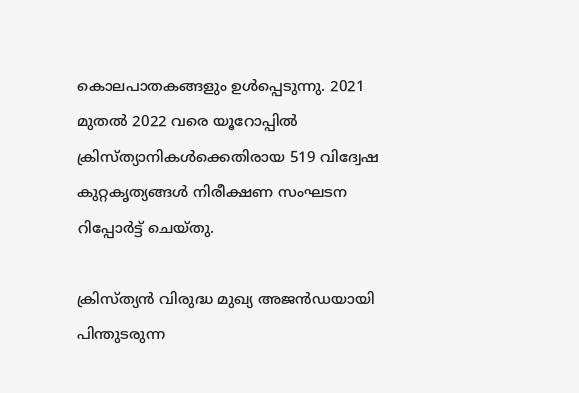കൊലപാതകങ്ങളും ഉള്‍പ്പെടുന്നു. 2021 മുതല്‍ 2022 വരെ യൂറോപ്പില്‍ ക്രിസ്ത്യാനികള്‍ക്കെതിരായ 519 വിദ്വേഷ കുറ്റകൃത്യങ്ങള്‍ നിരീക്ഷണ സംഘടന റിപ്പോര്‍ട്ട് ചെയ്തു.

ക്രിസ്ത്യന്‍ വിരുദ്ധ മുഖ്യ അജന്‍ഡയായി പിന്തുടരുന്ന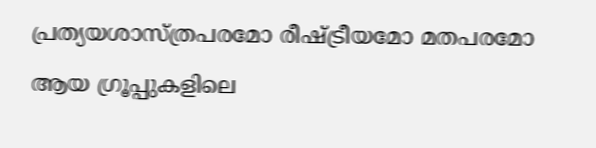പ്രത്യയശാസ്ത്രപരമോ രീഷ്ട്രീയമോ മതപരമോ ആയ ഗ്രൂപ്പുകളിലെ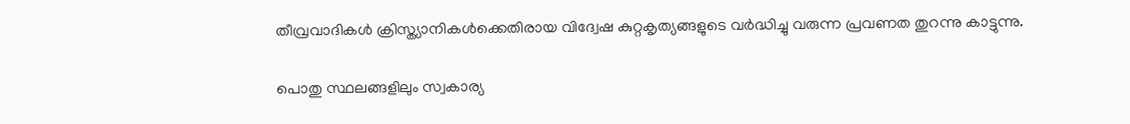തീവ്രവാദികള്‍ ക്രിസ്ത്യാനികള്‍ക്കെതിരായ വിദ്വേഷ കുറ്റകൃത്യങ്ങളുടെ വര്‍ദ്ധിച്ചു വരുന്ന പ്രവണത തുറന്നു കാട്ടുന്നു.

പൊതു സ്ഥലങ്ങളിലും സ്വകാര്യ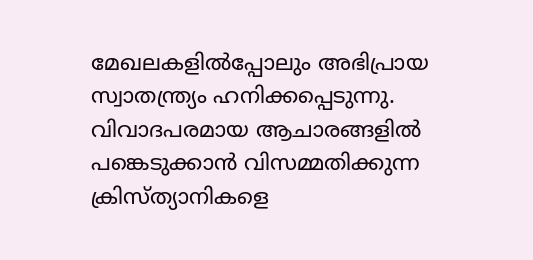മേഖലകളില്‍പ്പോലും അഭിപ്രായ സ്വാതന്ത്ര്യം ഹനിക്കപ്പെടുന്നു. വിവാദപരമായ ആചാരങ്ങളില്‍ പങ്കെടുക്കാന്‍ വിസമ്മതിക്കുന്ന ക്രിസ്ത്യാനികളെ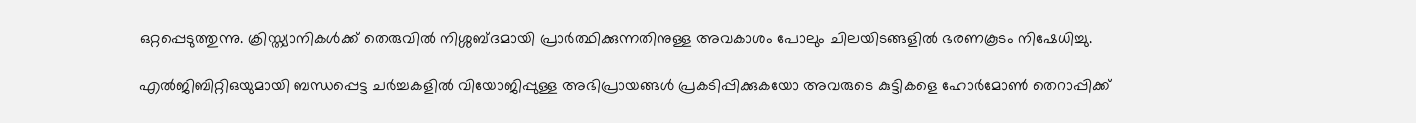ഒറ്റപ്പെടുത്തുന്നു. ക്രിസ്ത്യാനികള്‍ക്ക് തെരുവില്‍ നിശ്ശബ്ദമായി പ്രാര്‍ത്ഥിക്കുന്നതിനുള്ള അവകാശം പോലും ചിലയിടങ്ങളില്‍ ഭരണകൂടം നിഷേധിച്ചു.

എല്‍ജിബിറ്റിഒയുമായി ബന്ധപ്പെട്ട ചര്‍ച്ചകളില്‍ വിയോജിപ്പുള്ള അഭിപ്രായങ്ങള്‍ പ്രകടിപ്പിക്കുകയോ അവരുടെ കുട്ടികളെ ഹോര്‍മോണ്‍ തെറാപ്പിക്ക്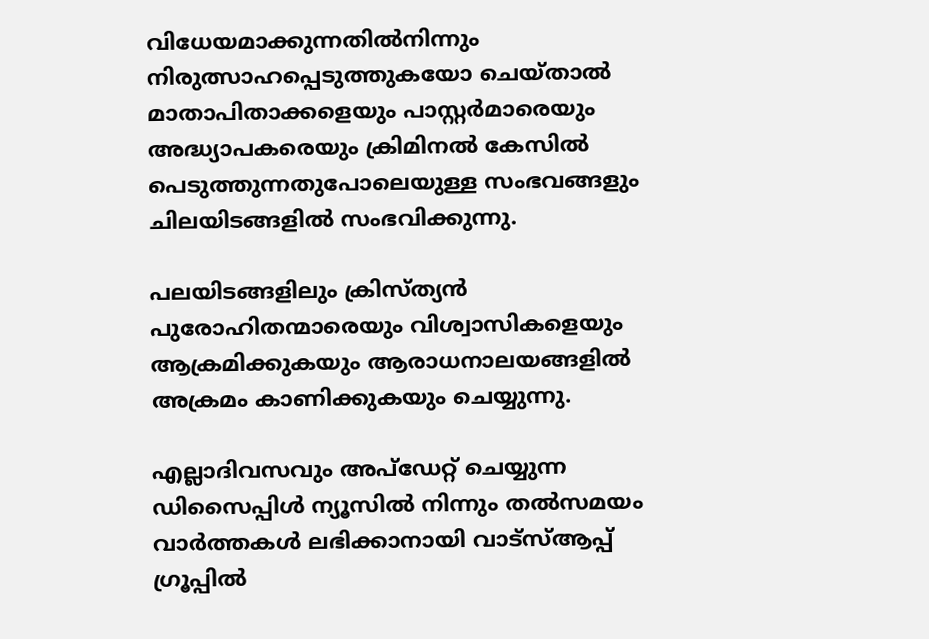വിധേയമാക്കുന്നതില്‍നിന്നും നിരുത്സാഹപ്പെടുത്തുകയോ ചെയ്താല്‍ മാതാപിതാക്കളെയും പാസ്റ്റര്‍മാരെയും അദ്ധ്യാപകരെയും ക്രിമിനല്‍ കേസില്‍ പെടുത്തുന്നതുപോലെയുള്ള സംഭവങ്ങളും ചിലയിടങ്ങളില്‍ സംഭവിക്കുന്നു.

പലയിടങ്ങളിലും ക്രിസ്ത്യന്‍ പുരോഹിതന്മാരെയും വിശ്വാസികളെയും ആക്രമിക്കുകയും ആരാധനാലയങ്ങളില്‍ അക്രമം കാണിക്കുകയും ചെയ്യുന്നു.

എല്ലാദിവസവും അപ്ഡേറ്റ് ചെയ്യുന്ന ഡിസൈപ്പിൾ ന്യൂസിൽ നിന്നും തൽസമയം വാർത്തകൾ ലഭിക്കാനായി വാട്സ്ആപ്പ് ഗ്രൂപ്പിൽ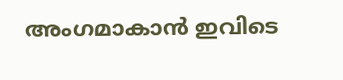അംഗമാകാൻ ഇവിടെ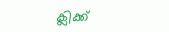ക്ലിക്ക്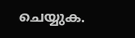ചെയ്യുക.